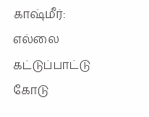காஷ்மீர்: எல்லை கட்டுப்பாட்டு கோடு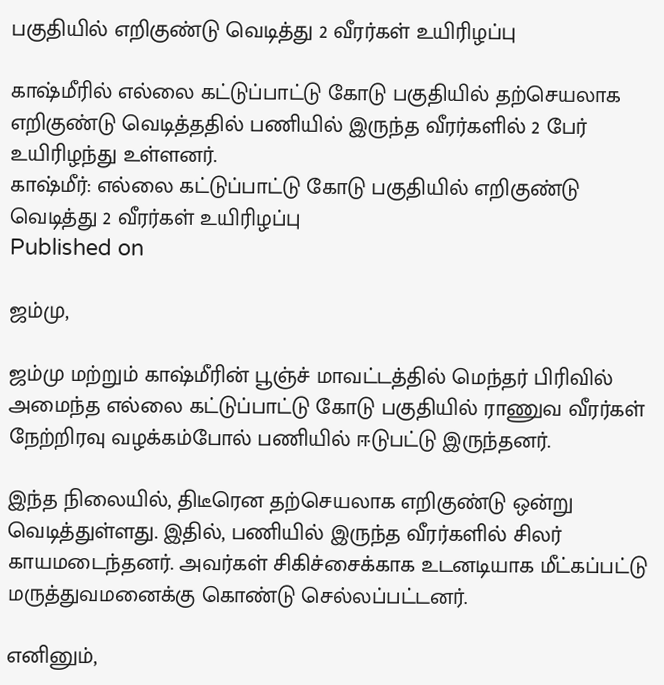பகுதியில் எறிகுண்டு வெடித்து 2 வீரர்கள் உயிரிழப்பு

காஷ்மீரில் எல்லை கட்டுப்பாட்டு கோடு பகுதியில் தற்செயலாக எறிகுண்டு வெடித்ததில் பணியில் இருந்த வீரர்களில் 2 பேர் உயிரிழந்து உள்ளனர்.
காஷ்மீர்: எல்லை கட்டுப்பாட்டு கோடு பகுதியில் எறிகுண்டு வெடித்து 2 வீரர்கள் உயிரிழப்பு
Published on

ஜம்மு,

ஜம்மு மற்றும் காஷ்மீரின் பூஞ்ச் மாவட்டத்தில் மெந்தர் பிரிவில் அமைந்த எல்லை கட்டுப்பாட்டு கோடு பகுதியில் ராணுவ வீரர்கள் நேற்றிரவு வழக்கம்போல் பணியில் ஈடுபட்டு இருந்தனர்.

இந்த நிலையில், திடீரென தற்செயலாக எறிகுண்டு ஒன்று வெடித்துள்ளது. இதில், பணியில் இருந்த வீரர்களில் சிலர் காயமடைந்தனர். அவர்கள் சிகிச்சைக்காக உடனடியாக மீட்கப்பட்டு மருத்துவமனைக்கு கொண்டு செல்லப்பட்டனர்.

எனினும்,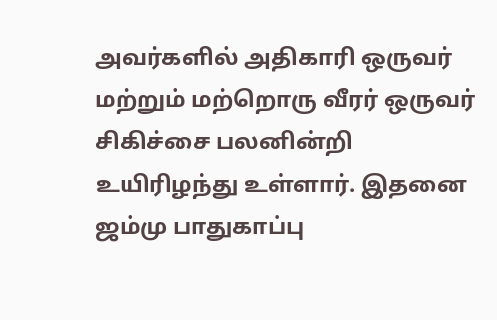அவர்களில் அதிகாரி ஒருவர் மற்றும் மற்றொரு வீரர் ஒருவர் சிகிச்சை பலனின்றி உயிரிழந்து உள்ளார். இதனை ஜம்மு பாதுகாப்பு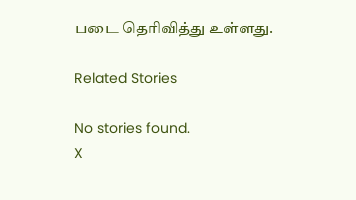படை தெரிவித்து உள்ளது.

Related Stories

No stories found.
X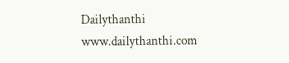Dailythanthi
www.dailythanthi.com